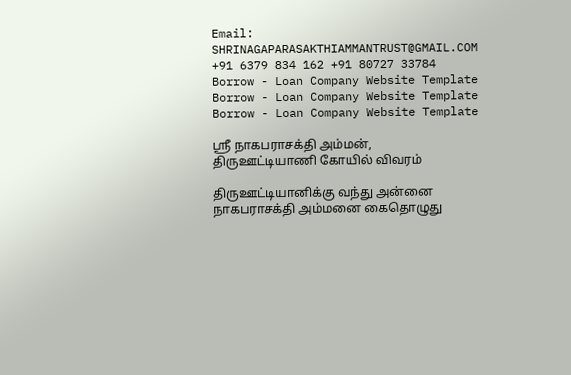Email: SHRINAGAPARASAKTHIAMMANTRUST@GMAIL.COM +91 6379 834 162 +91 80727 33784
Borrow - Loan Company Website Template
Borrow - Loan Company Website Template
Borrow - Loan Company Website Template

ஸ்ரீ நாகபராசக்தி அம்மன், திருஊட்டியாணி கோயில் விவரம்

திருஊட்டியானிக்கு வந்து அன்னை நாகபராசக்தி அம்மனை கைதொழுது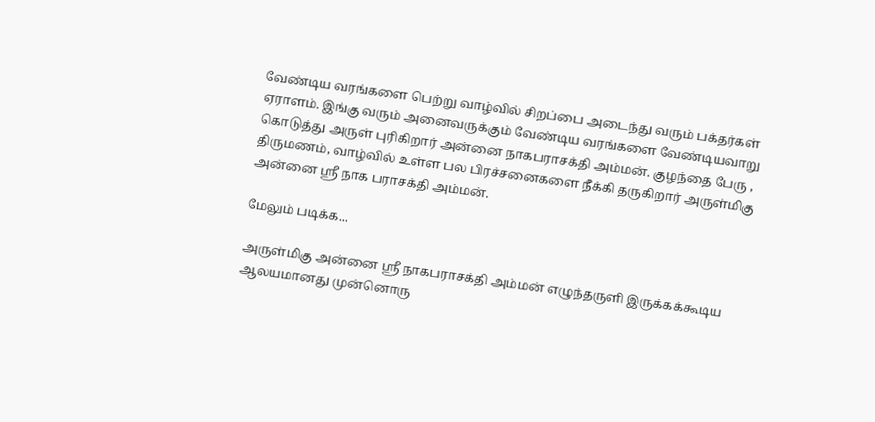வேண்டிய வரங்களை பெற்று வாழ்வில் சிறப்பை அடைந்து வரும் பக்தர்கள் ஏராளம். இங்கு வரும் அனைவருக்கும் வேண்டிய வரங்களை வேண்டியவாறு கொடுத்து அருள் புரிகிறார் அன்னை நாகபராசக்தி அம்மன். குழந்தை பேரு , திருமணம், வாழ்வில் உள்ள பல பிரச்சனைகளை நீக்கி தருகிறார் அருள்மிகு அன்னை ஸ்ரீ நாக பராசக்தி அம்மன்.

மேலும் படிக்க...

அருள்மிகு அன்னை ஸ்ரீ நாகபராசக்தி அம்மன் எழுந்தருளி இருக்கக்கூடிய ஆலயமானது முன்னொரு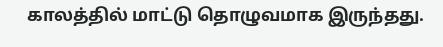காலத்தில் மாட்டு தொழுவமாக இருந்தது.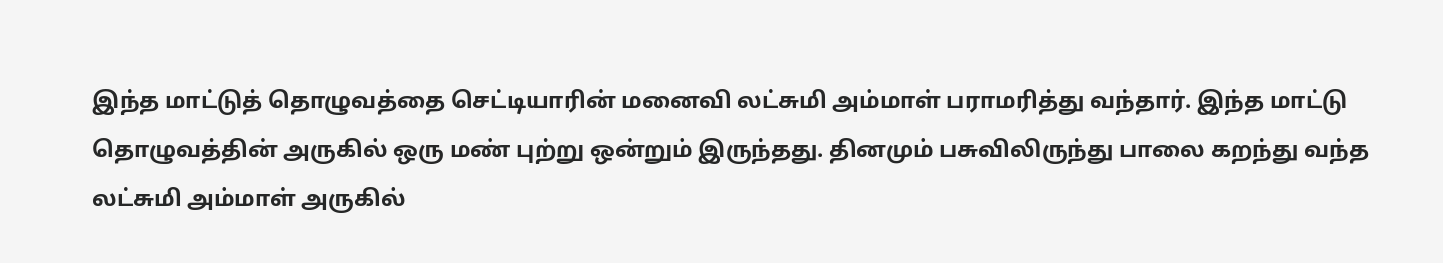இந்த மாட்டுத் தொழுவத்தை செட்டியாரின் மனைவி லட்சுமி அம்மாள் பராமரித்து வந்தார். இந்த மாட்டு தொழுவத்தின் அருகில் ஒரு மண் புற்று ஒன்றும் இருந்தது. தினமும் பசுவிலிருந்து பாலை கறந்து வந்த லட்சுமி அம்மாள் அருகில்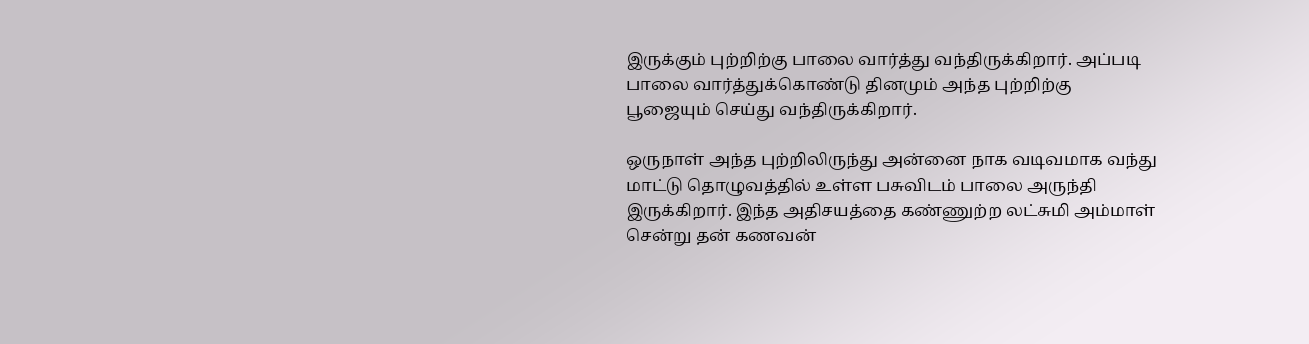இருக்கும் புற்றிற்கு பாலை வார்த்து வந்திருக்கிறார். அப்படி பாலை வார்த்துக்கொண்டு தினமும் அந்த புற்றிற்கு பூஜையும் செய்து வந்திருக்கிறார்.

ஒருநாள் அந்த புற்றிலிருந்து அன்னை நாக வடிவமாக வந்து மாட்டு தொழுவத்தில் உள்ள பசுவிடம் பாலை அருந்தி இருக்கிறார். இந்த அதிசயத்தை கண்ணுற்ற லட்சுமி அம்மாள் சென்று தன் கணவன்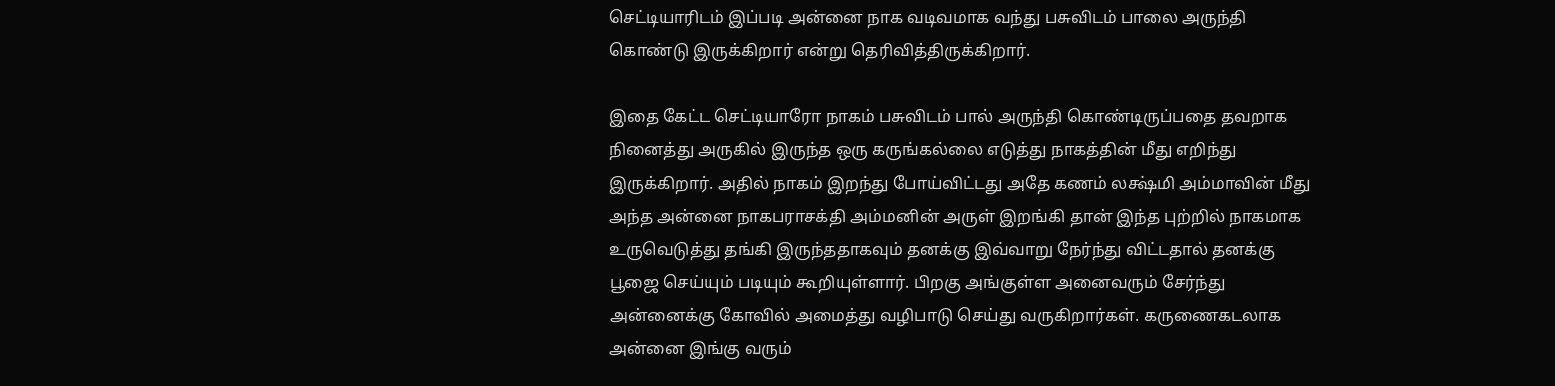செட்டியாரிடம் இப்படி அன்னை நாக வடிவமாக வந்து பசுவிடம் பாலை அருந்தி கொண்டு இருக்கிறார் என்று தெரிவித்திருக்கிறார்.

இதை கேட்ட செட்டியாரோ நாகம் பசுவிடம் பால் அருந்தி கொண்டிருப்பதை தவறாக நினைத்து அருகில் இருந்த ஒரு கருங்கல்லை எடுத்து நாகத்தின் மீது எறிந்து இருக்கிறார். அதில் நாகம் இறந்து போய்விட்டது அதே கணம் லக்ஷ்மி அம்மாவின் மீது அந்த அன்னை நாகபராசக்தி அம்மனின் அருள் இறங்கி தான் இந்த புற்றில் நாகமாக உருவெடுத்து தங்கி இருந்ததாகவும் தனக்கு இவ்வாறு நேர்ந்து விட்டதால் தனக்கு பூஜை செய்யும் படியும் கூறியுள்ளார். பிறகு அங்குள்ள அனைவரும் சேர்ந்து அன்னைக்கு கோவில் அமைத்து வழிபாடு செய்து வருகிறார்கள். கருணைகடலாக அன்னை இங்கு வரும்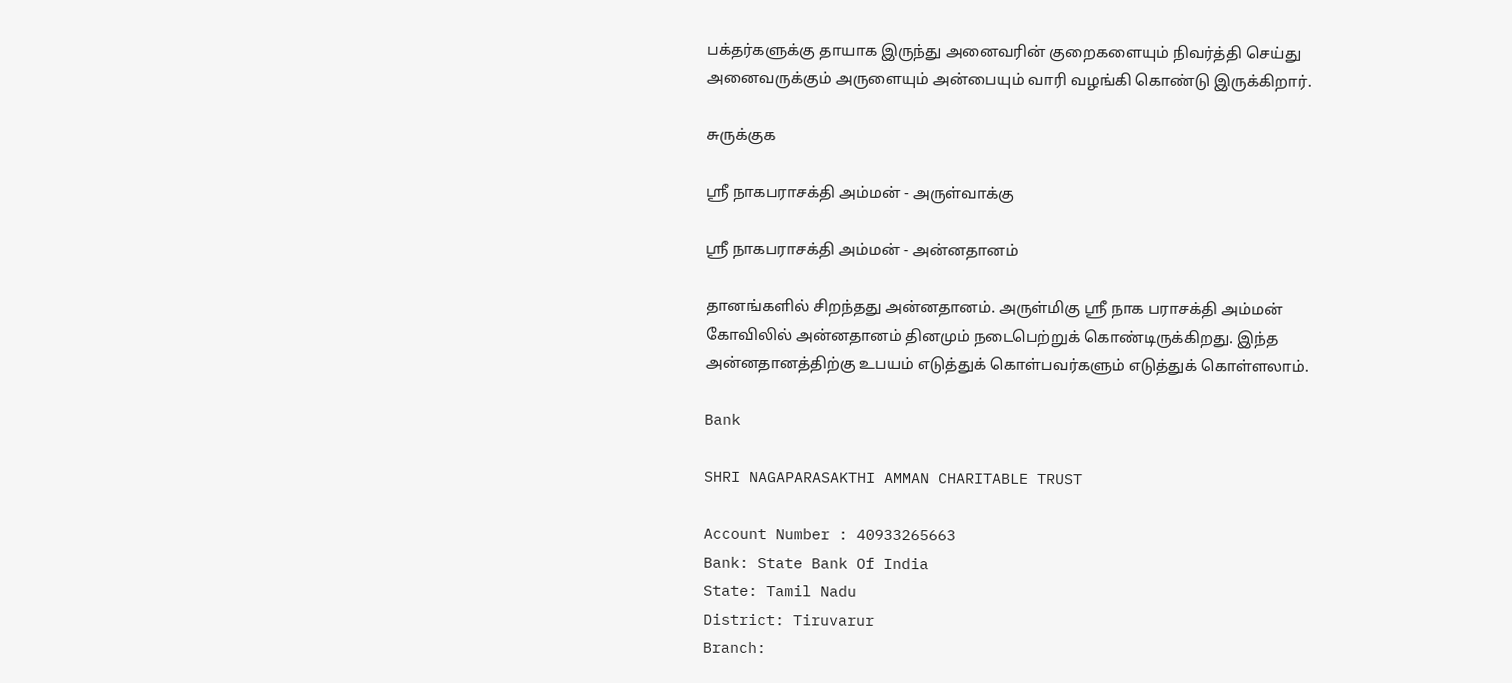பக்தர்களுக்கு தாயாக இருந்து அனைவரின் குறைகளையும் நிவர்த்தி செய்து அனைவருக்கும் அருளையும் அன்பையும் வாரி வழங்கி கொண்டு இருக்கிறார்.

சுருக்குக

ஸ்ரீ நாகபராசக்தி அம்மன் - அருள்வாக்கு

ஸ்ரீ நாகபராசக்தி அம்மன் - அன்னதானம்

தானங்களில் சிறந்தது அன்னதானம். அருள்மிகு ஸ்ரீ நாக பராசக்தி அம்மன் கோவிலில் அன்னதானம் தினமும் நடைபெற்றுக் கொண்டிருக்கிறது. இந்த அன்னதானத்திற்கு உபயம் எடுத்துக் கொள்பவர்களும் எடுத்துக் கொள்ளலாம்.

Bank

SHRI NAGAPARASAKTHI AMMAN CHARITABLE TRUST

Account Number : 40933265663
Bank: State Bank Of India
State: Tamil Nadu
District: Tiruvarur
Branch: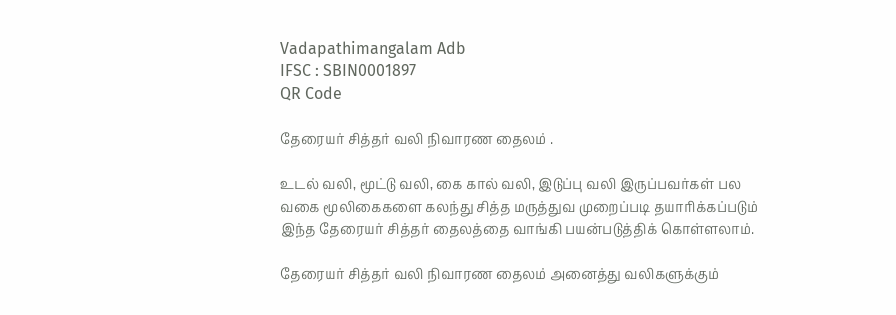Vadapathimangalam Adb
IFSC : SBIN0001897
QR Code

தேரையர் சித்தர் வலி நிவாரண தைலம் .

உடல் வலி, மூட்டு வலி, கை கால் வலி, இடுப்பு வலி இருப்பவர்கள் பல வகை மூலிகைகளை கலந்து சித்த மருத்துவ முறைப்படி தயாரிக்கப்படும் இந்த தேரையர் சித்தர் தைலத்தை வாங்கி பயன்படுத்திக் கொள்ளலாம்.

தேரையர் சித்தர் வலி நிவாரண தைலம் அனைத்து வலிகளுக்கும்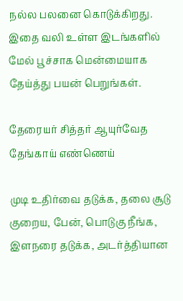நல்ல பலனை கொடுக்கிறது. இதை வலி உள்ள இடங்களில் மேல் பூச்சாக மென்மையாக தேய்த்து பயன் பெறுங்கள்.

தேரையர் சித்தர் ஆயுர்வேத தேங்காய் எண்ணெய்

முடி உதிர்வை தடுக்க, தலை சூடு குறைய, பேன், பொடுகு நீங்க, இளநரை தடுக்க, அடர்த்தியான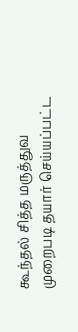கூந்தல் சித்த மருத்துவ முறைபடி தயார் செய்யப்பட்ட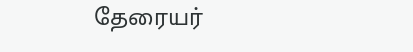தேரையர்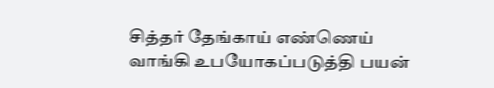சித்தர் தேங்காய் எண்ணெய் வாங்கி உபயோகப்படுத்தி பயன்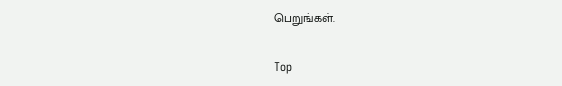பெறுங்கள்.

Top